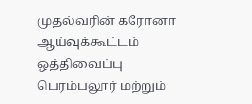முதல்வரின் கரோனா ஆய்வுக்கூட்டம் ஒத்திவைப்பு
பெரம்பலூர் மற்றும்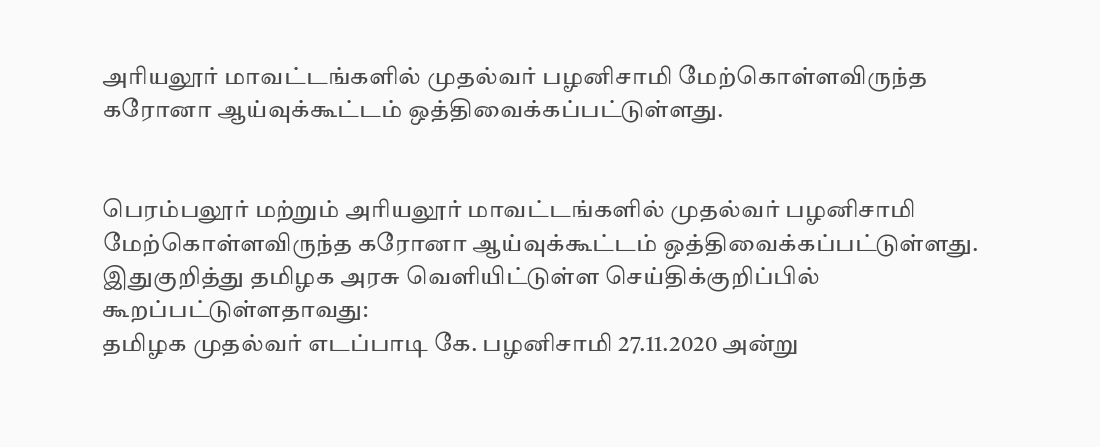அரியலூர் மாவட்டங்களில் முதல்வர் பழனிசாமி மேற்கொள்ளவிருந்த கரோனா ஆய்வுக்கூட்டம் ஒத்திவைக்கப்பட்டுள்ளது.


பெரம்பலூர் மற்றும் அரியலூர் மாவட்டங்களில் முதல்வர் பழனிசாமி மேற்கொள்ளவிருந்த கரோனா ஆய்வுக்கூட்டம் ஒத்திவைக்கப்பட்டுள்ளது.
இதுகுறித்து தமிழக அரசு வெளியிட்டுள்ள செய்திக்குறிப்பில் கூறப்பட்டுள்ளதாவது:
தமிழக முதல்வர் எடப்பாடி கே. பழனிசாமி 27.11.2020 அன்று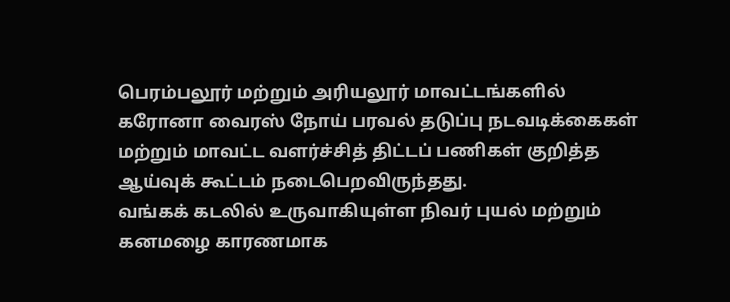பெரம்பலூர் மற்றும் அரியலூர் மாவட்டங்களில் கரோனா வைரஸ் நோய் பரவல் தடுப்பு நடவடிக்கைகள் மற்றும் மாவட்ட வளர்ச்சித் திட்டப் பணிகள் குறித்த ஆய்வுக் கூட்டம் நடைபெறவிருந்தது.
வங்கக் கடலில் உருவாகியுள்ள நிவர் புயல் மற்றும் கனமழை காரணமாக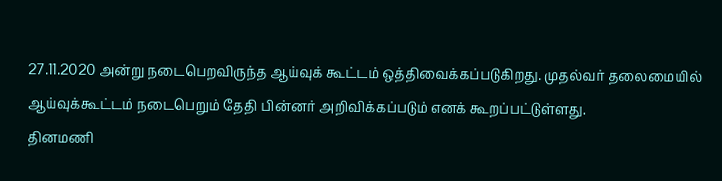27.11.2020 அன்று நடைபெறவிருந்த ஆய்வுக் கூட்டம் ஒத்திவைக்கப்படுகிறது. முதல்வர் தலைமையில் ஆய்வுக்கூட்டம் நடைபெறும் தேதி பின்னர் அறிவிக்கப்படும் எனக் கூறப்பட்டுள்ளது.
தினமணி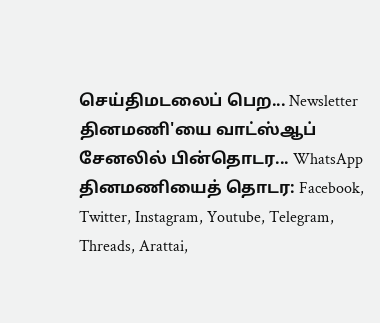செய்திமடலைப் பெற... Newsletter
தினமணி'யை வாட்ஸ்ஆப் சேனலில் பின்தொடர... WhatsApp
தினமணியைத் தொடர: Facebook, Twitter, Instagram, Youtube, Telegram, Threads, Arattai,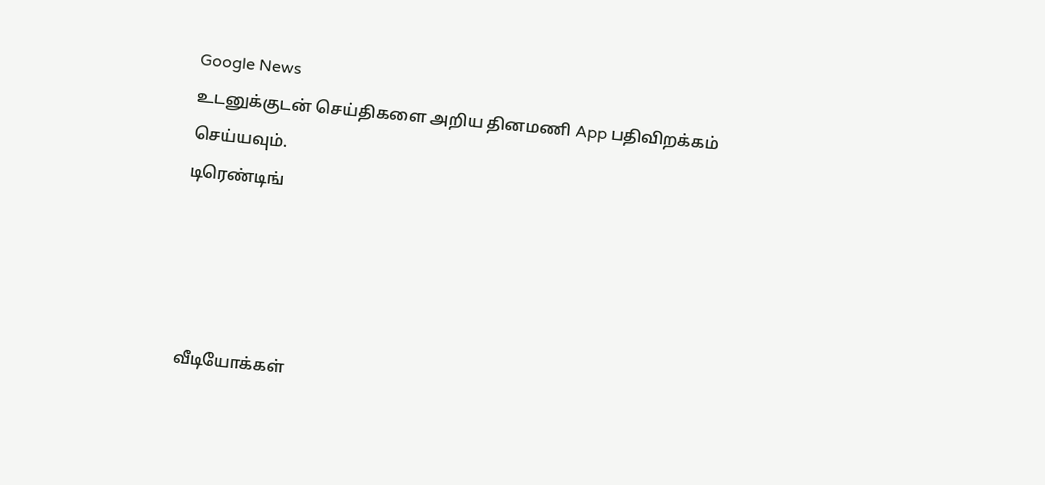Google News
உடனுக்குடன் செய்திகளை அறிய தினமணி App பதிவிறக்கம் செய்யவும்.
டிரெண்டிங்




வீடியோக்கள்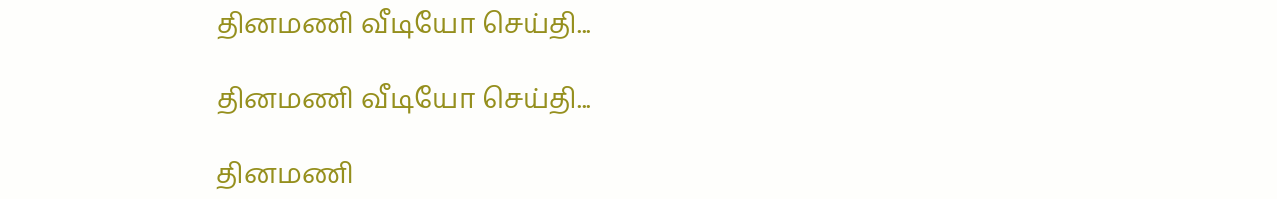தினமணி வீடியோ செய்தி...

தினமணி வீடியோ செய்தி...

தினமணி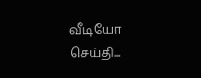வீடியோ செய்தி...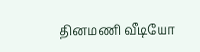தினமணி வீடியோ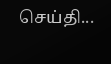செய்தி...